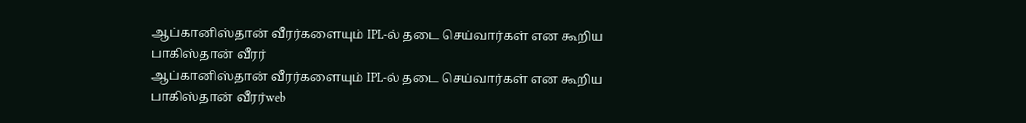ஆப்கானிஸ்தான் வீரர்களையும் IPL-ல் தடை செய்வார்கள் என கூறிய பாகிஸ்தான் வீரர்
ஆப்கானிஸ்தான் வீரர்களையும் IPL-ல் தடை செய்வார்கள் என கூறிய பாகிஸ்தான் வீரர்web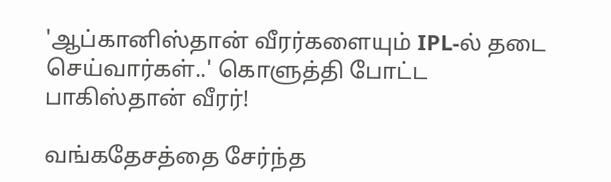'ஆப்கானிஸ்தான் வீரர்களையும் IPL-ல் தடை செய்வார்கள்..' கொளுத்தி போட்ட பாகிஸ்தான் வீரர்!

வங்கதேசத்தை சேர்ந்த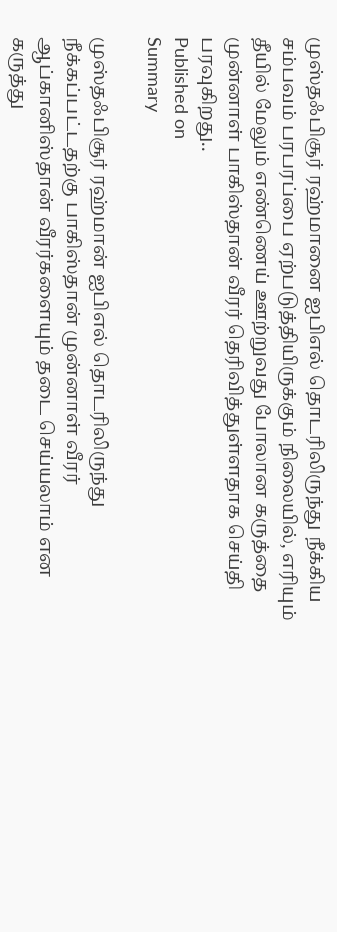முஸ்தஃபிசூர் ரஹ்மானை ஐபிஎல் தொடரிலிருந்து நீக்கிய சம்பவம் பரபரப்பை ஏற்படுத்தியிருக்கும் நிலையில், எரியும் தீயில் மேலும் எண்ணெய் ஊற்றுவது போலான கருத்தை முன்னாள் பாகிஸ்தான் வீரர் தெரிவித்துள்ளதாக செய்தி பரவுகிறது..
Published on
Summary

முஸ்தஃபிசூர் ரஹ்மான் ஐபிஎல் தொடரிலிருந்து நீக்கப்பட்டதற்கு பாகிஸ்தான் முன்னாள் வீரர் ஆப்கானிஸ்தான் வீரர்களையும் தடை செய்யலாம் என கருத்து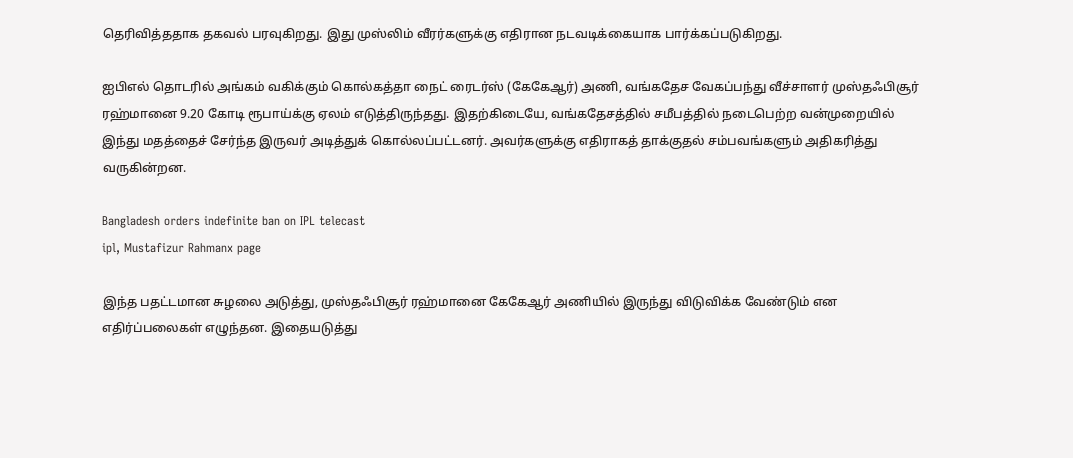தெரிவித்ததாக தகவல் பரவுகிறது. இது முஸ்லிம் வீரர்களுக்கு எதிரான நடவடிக்கையாக பார்க்கப்படுகிறது.

ஐபிஎல் தொடரில் அங்கம் வகிக்கும் கொல்கத்தா நைட் ரைடர்ஸ் (கேகேஆர்) அணி, வங்கதேச வேகப்பந்து வீச்சாளர் முஸ்தஃபிசூர் ரஹ்மானை 9.20 கோடி ரூபாய்க்கு ஏலம் எடுத்திருந்தது. இதற்கிடையே, வங்கதேசத்தில் சமீபத்தில் நடைபெற்ற வன்முறையில் இந்து மதத்தைச் சேர்ந்த இருவர் அடித்துக் கொல்லப்பட்டனர். அவர்களுக்கு எதிராகத் தாக்குதல் சம்பவங்களும் அதிகரித்து வருகின்றன.

Bangladesh orders indefinite ban on IPL telecast
ipl, Mustafizur Rahmanx page

இந்த பதட்டமான சுழலை அடுத்து, முஸ்தஃபிசூர் ரஹ்மானை கேகேஆர் அணியில் இருந்து விடுவிக்க வேண்டும் என எதிர்ப்பலைகள் எழுந்தன. இதையடுத்து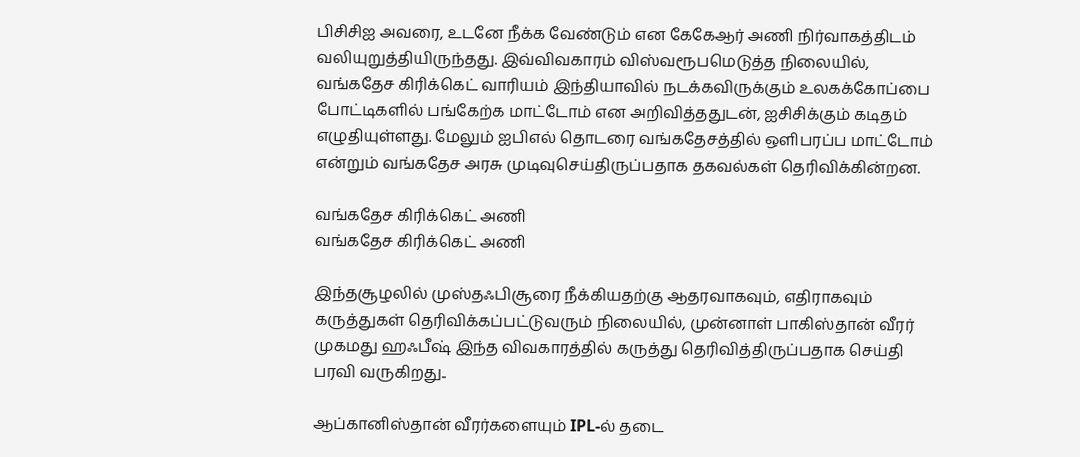பிசிசிஐ அவரை, உடனே நீக்க வேண்டும் என கேகேஆர் அணி நிர்வாகத்திடம் வலியுறுத்தியிருந்தது. இவ்விவகாரம் விஸ்வரூபமெடுத்த நிலையில், வங்கதேச கிரிக்கெட் வாரியம் இந்தியாவில் நடக்கவிருக்கும் உலகக்கோப்பை போட்டிகளில் பங்கேற்க மாட்டோம் என அறிவித்ததுடன், ஐசிசிக்கும் கடிதம் எழுதியுள்ளது. மேலும் ஐபிஎல் தொடரை வங்கதேசத்தில் ஒளிபரப்ப மாட்டோம் என்றும் வங்கதேச அரசு முடிவுசெய்திருப்பதாக தகவல்கள் தெரிவிக்கின்றன.

வங்கதேச கிரிக்கெட் அணி
வங்கதேச கிரிக்கெட் அணி

இந்தசூழலில் முஸ்தஃபிசூரை நீக்கியதற்கு ஆதரவாகவும், எதிராகவும் கருத்துகள் தெரிவிக்கப்பட்டுவரும் நிலையில், முன்னாள் பாகிஸ்தான் வீரர் முகமது ஹஃபீஷ் இந்த விவகாரத்தில் கருத்து தெரிவித்திருப்பதாக செய்தி பரவி வருகிறது..

ஆப்கானிஸ்தான் வீரர்களையும் IPL-ல் தடை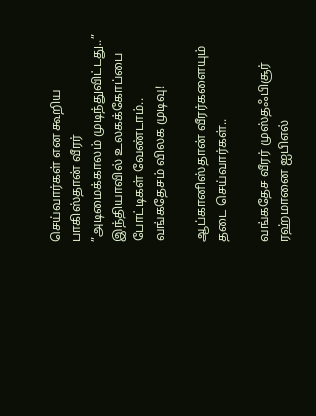செய்வார்கள் என கூறிய பாகிஸ்தான் வீரர்
”அடிமைக்காலம் முடிந்துவிட்டது..” இந்தியாவில் உலகக்கோப்பை போட்டிகள் வேண்டாம்.. வங்கதேசம் விலக முடிவு!

ஆப்கானிஸ்தான் வீரர்களையும் தடை செய்வார்கள்..

வங்கதேச வீரர் முஸ்தஃபிசூர் ரஹ்மானை ஐபிஎல்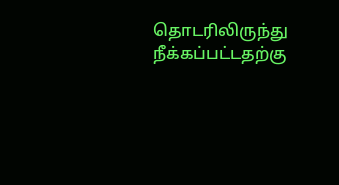தொடரிலிருந்து நீக்கப்பட்டதற்கு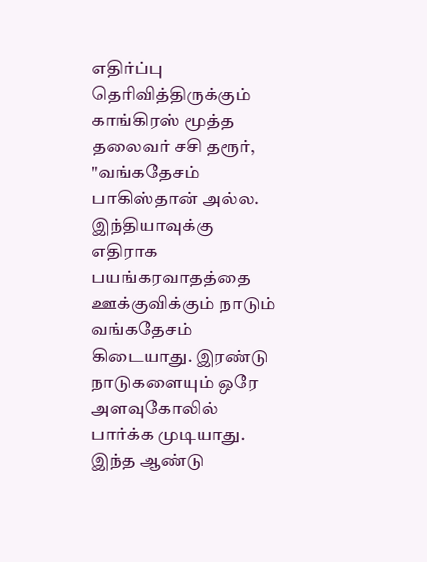எதிர்ப்பு தெரிவித்திருக்கும் காங்கிரஸ் மூத்த தலைவர் சசி தரூர், "வங்கதேசம் பாகிஸ்தான் அல்ல. இந்தியாவுக்கு எதிராக பயங்கரவாதத்தை ஊக்குவிக்கும் நாடும் வங்கதேசம் கிடையாது. இரண்டு நாடுகளையும் ஒரே அளவுகோலில் பார்க்க முடியாது. இந்த ஆண்டு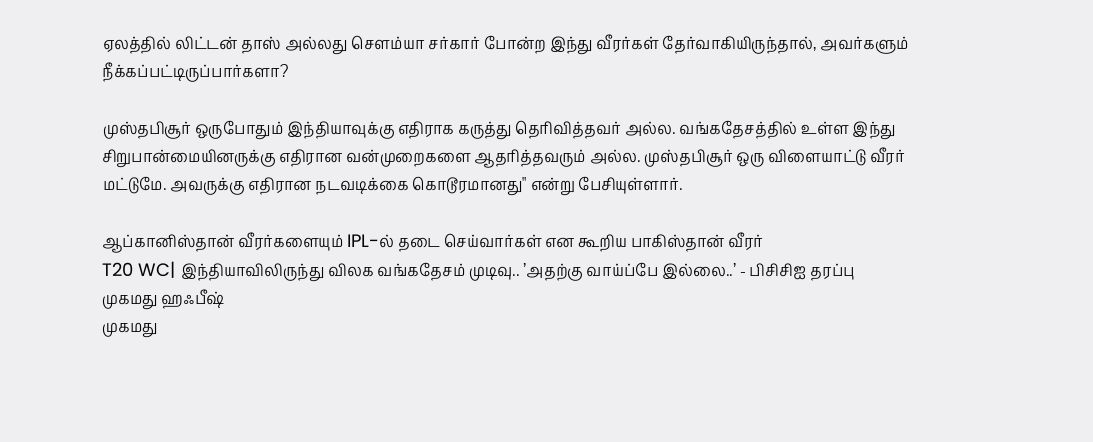ஏலத்தில் லிட்டன் தாஸ் அல்லது சௌம்யா சர்கார் போன்ற இந்து வீரர்கள் தேர்வாகியிருந்தால், அவர்களும் நீக்கப்பட்டிருப்பார்களா?

முஸ்தபிசூர் ஒருபோதும் இந்தியாவுக்கு எதிராக கருத்து தெரிவித்தவர் அல்ல. வங்கதேசத்தில் உள்ள இந்து சிறுபான்மையினருக்கு எதிரான வன்முறைகளை ஆதரித்தவரும் அல்ல. முஸ்தபிசூர் ஒரு விளையாட்டு வீரர் மட்டுமே. அவருக்கு எதிரான நடவடிக்கை கொடூரமானது" என்று பேசியுள்ளார்.

ஆப்கானிஸ்தான் வீரர்களையும் IPL-ல் தடை செய்வார்கள் என கூறிய பாகிஸ்தான் வீரர்
T20 WC| இந்தியாவிலிருந்து விலக வங்கதேசம் முடிவு.. ’அதற்கு வாய்ப்பே இல்லை..’ - பிசிசிஐ தரப்பு
முகமது ஹஃபீஷ்
முகமது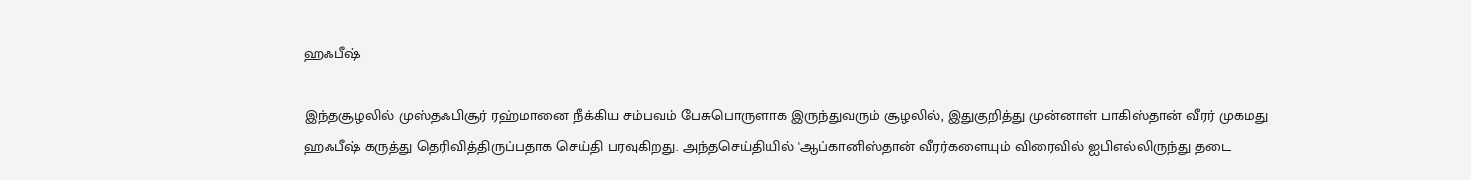ஹஃபீஷ்

இந்தசூழலில் முஸ்தஃபிசூர் ரஹ்மானை நீக்கிய சம்பவம் பேசுபொருளாக இருந்துவரும் சூழலில், இதுகுறித்து முன்னாள் பாகிஸ்தான் வீரர் முகமது ஹஃபீஷ் கருத்து தெரிவித்திருப்பதாக செய்தி பரவுகிறது. அந்தசெய்தியில் 'ஆப்கானிஸ்தான் வீரர்களையும் விரைவில் ஐபிஎல்லிருந்து தடை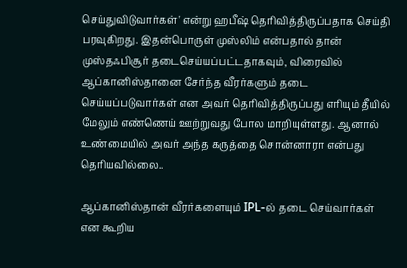செய்துவிடுவார்கள்' என்று ஹபீஷ் தெரிவித்திருப்பதாக செய்தி பரவுகிறது. இதன்பொருள் முஸ்லிம் என்பதால் தான் முஸ்தஃபிசூர் தடைசெய்யப்பட்டதாகவும், விரைவில் ஆப்கானிஸ்தானை சேர்ந்த வீரர்களும் தடை செய்யப்படுவார்கள் என அவர் தெரிவித்திருப்பது எரியும் தீயில் மேலும் எண்ணெய் ஊற்றுவது போல மாறியுள்ளது. ஆனால் உண்மையில் அவர் அந்த கருத்தை சொன்னாரா என்பது தெரியவில்லை..

ஆப்கானிஸ்தான் வீரர்களையும் IPL-ல் தடை செய்வார்கள் என கூறிய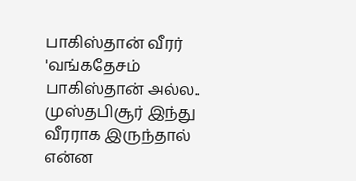பாகிஸ்தான் வீரர்
'வங்கதேசம் பாகிஸ்தான் அல்ல.. முஸ்தபிசூர் இந்து வீரராக இருந்தால் என்ன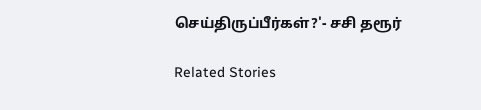செய்திருப்பீர்கள்?'- சசி தரூர்

Related Stories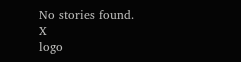No stories found.
X
logo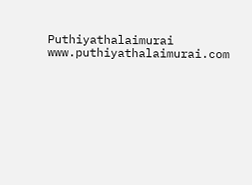Puthiyathalaimurai
www.puthiyathalaimurai.com